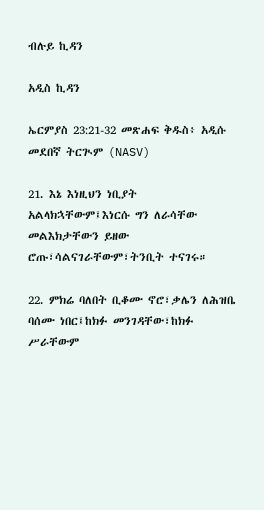ብሉይ ኪዳን

አዲስ ኪዳን

ኤርምያስ 23:21-32 መጽሐፍ ቅዱስ፥ አዲሱ መደበኛ ትርጒም (NASV)

21. እኔ እነዚህን ነቢያት አልላክኋቸውም፤እነርሱ ግን ለራሳቸው መልእክታቸውን ይዘው ሮጡ፣ሳልናገራቸውም፣ትንቢት ተናገሩ።

22. ምክሬ ባለበት ቢቆሙ ኖሮ፣ቃሌን ለሕዝቤ ባሰሙ ነበር፤ከክፉ መንገዳቸው፣ከክፉ ሥራቸውም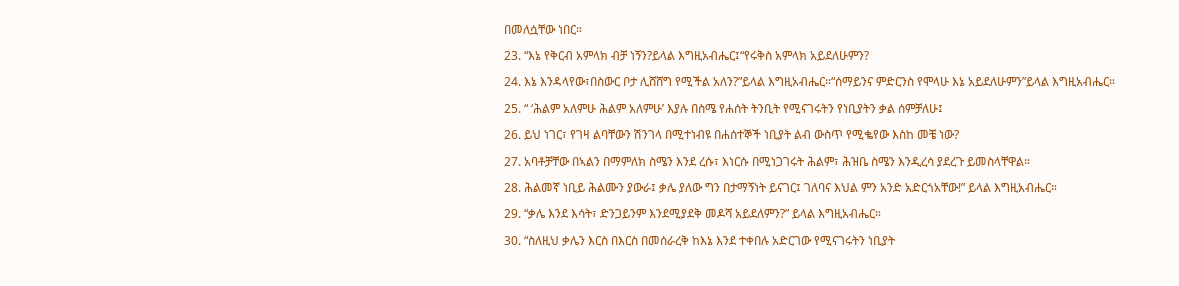በመለሷቸው ነበር።

23. “እኔ የቅርብ አምላክ ብቻ ነኝን?ይላል እግዚአብሔር፤“የሩቅስ አምላክ አይደለሁምን?

24. እኔ እንዳላየው፣በስውር ቦታ ሊሸሸግ የሚችል አለን?”ይላል እግዚአብሔር።“ሰማይንና ምድርንስ የሞላሁ እኔ አይደለሁምን”ይላል እግዚአብሔር።

25. “ ‘ሕልም አለምሁ ሕልም አለምሁ’ እያሉ በስሜ የሐሰት ትንቢት የሚናገሩትን የነቢያትን ቃል ሰምቻለሁ፤

26. ይህ ነገር፣ የገዛ ልባቸውን ሽንገላ በሚተነብዩ በሐሰተኞች ነቢያት ልብ ውስጥ የሚቈየው እስከ መቼ ነው?

27. አባቶቻቸው በኣልን በማምለክ ስሜን እንደ ረሱ፣ እነርሱ በሚነጋገሩት ሕልም፣ ሕዝቤ ስሜን እንዲረሳ ያደረጉ ይመስላቸዋል።

28. ሕልመኛ ነቢይ ሕልሙን ያውራ፤ ቃሌ ያለው ግን በታማኝነት ይናገር፤ ገለባና እህል ምን አንድ አድርጎአቸው!” ይላል እግዚአብሔር።

29. “ቃሌ እንደ እሳት፣ ድንጋይንም እንደሚያደቅ መዶሻ አይደለምን?” ይላል እግዚአብሔር።

30. “ስለዚህ ቃሌን እርስ በእርስ በመሰራረቅ ከእኔ እንደ ተቀበሉ አድርገው የሚናገሩትን ነቢያት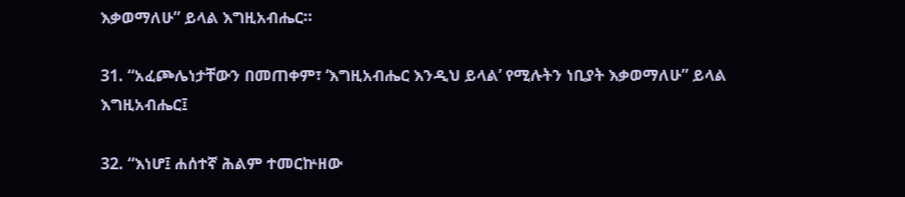እቃወማለሁ” ይላል እግዚአብሔር።

31. “አፈጮሌነታቸውን በመጠቀም፣ ‘እግዚአብሔር እንዲህ ይላል’ የሚሉትን ነቢያት እቃወማለሁ” ይላል እግዚአብሔር፤

32. “እነሆ፤ ሐሰተኛ ሕልም ተመርኵዘው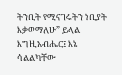ትንቢት የሚናገሩትን ነቢያት እቃወማለሁ” ይላል እግዚአብሔር፤ እኔ ሳልልካቸው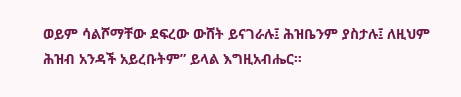ወይም ሳልሾማቸው ደፍረው ውሸት ይናገራሉ፤ ሕዝቤንም ያስታሉ፤ ለዚህም ሕዝብ አንዳች አይረቡትም” ይላል እግዚአብሔር።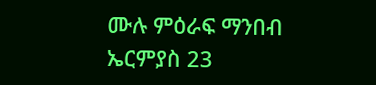ሙሉ ምዕራፍ ማንበብ ኤርምያስ 23